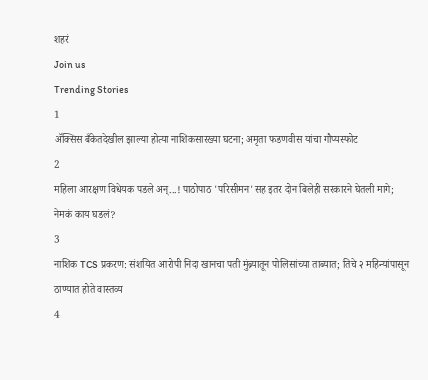शहरं
Join us
Trending Stories
1
ॲक्सिस बँकेतदेखील झाल्या होत्या नाशिकसारख्या घटना; अमृता फडणवीस यांचा गौप्यस्फोट
2
महिला आरक्षण विधेयक पडले अन्...! पाठोपाठ 'परिसीमन'सह इतर दोन बिलेही सरकारने घेतली मागे; नेमकं काय घडलं?
3
नाशिक TCS प्रकरण: संशयित आरोपी निदा खानचा पती मुंब्र्यातून पोलिसांच्या ताब्यात; तिचे २ महिन्यांपासून ठाण्यात होते वास्तव्य
4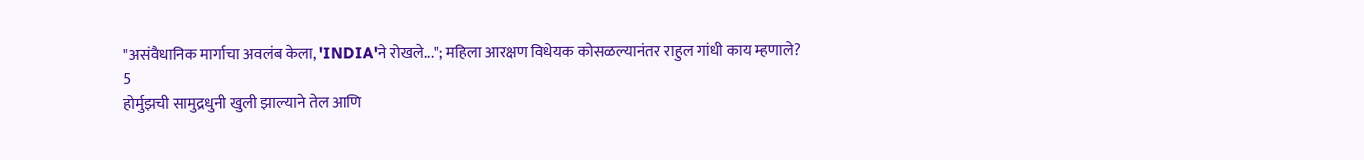"असंवैधानिक मार्गाचा अवलंब केला, 'INDIA'ने रोखले..."; महिला आरक्षण विधेयक कोसळल्यानंतर राहुल गांधी काय म्हणाले?
5
होर्मुझची सामुद्रधुनी खुली झाल्याने तेल आणि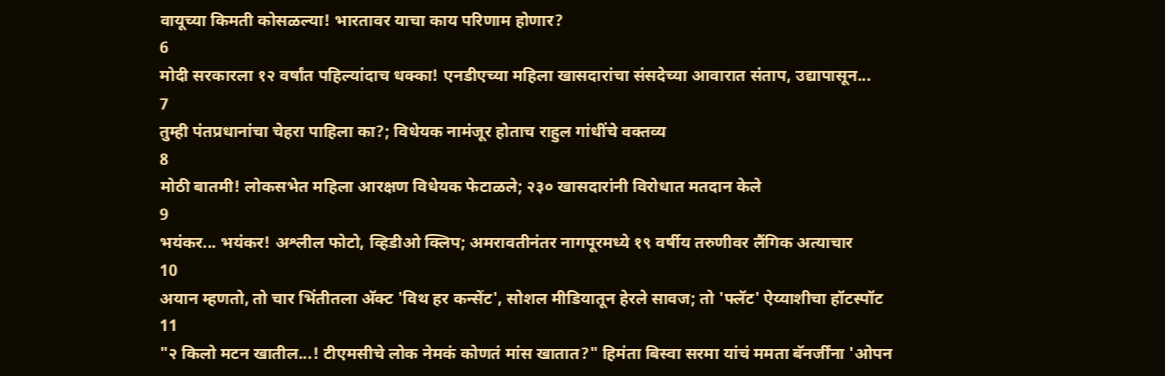वायूच्या किमती कोसळल्या! भारतावर याचा काय परिणाम होणार?
6
मोदी सरकारला १२ वर्षांत पहिल्यांदाच धक्का! एनडीएच्या महिला खासदारांचा संसदेच्या आवारात संताप, उद्यापासून...
7
तुम्ही पंतप्रधानांचा चेहरा पाहिला का?; विधेयक नामंजूर होताच राहुल गांधींचे वक्तव्य
8
मोठी बातमी! लोकसभेत महिला आरक्षण विधेयक फेटाळले; २३० खासदारांनी विरोधात मतदान केले
9
भयंकर... भयंकर! अश्लील फोटो, व्हिडीओ क्लिप; अमरावतीनंतर नागपूरमध्ये १९ वर्षीय तरुणीवर लैंगिक अत्याचार
10
अयान म्हणतो, तो चार भिंतीतला अ‍ॅक्ट 'विथ हर कन्सेंट', सोशल मीडियातून हेरले सावज; तो 'फ्लॅट' ऐय्याशीचा हॉटस्पॉट
11
"२ किलो मटन खातील...! टीएमसीचे लोक नेमकं कोणतं मांस खातात?" हिमंता बिस्वा सरमा यांचं ममता बॅनर्जींना 'ओपन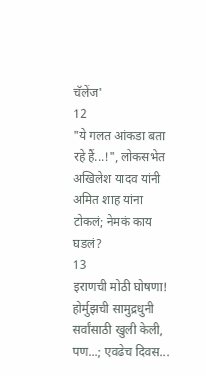चॅलेंज'
12
"ये गलत आंकडा बता रहे हैं...!", लोकसभेत अखिलेश यादव यांनी अमित शाह यांना टोकलं; नेमकं काय घडलं?
13
इराणची मोठी घोषणा! होर्मुझची सामुद्रधुनी सर्वांसाठी खुली केली, पण...; एवढेच दिवस...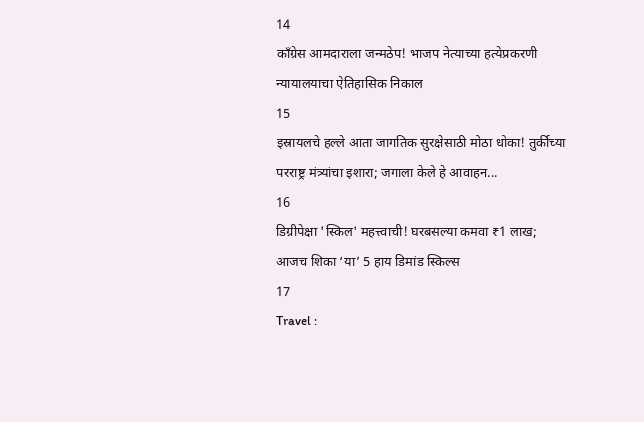14
काँग्रेस आमदाराला जन्मठेप! भाजप नेत्याच्या हत्येप्रकरणी न्यायालयाचा ऐतिहासिक निकाल
15
इस्रायलचे हल्ले आता जागतिक सुरक्षेसाठी मोठा धोका! तुर्कीच्या परराष्ट्र मंत्र्यांचा इशारा; जगाला केले हे आवाहन...
16
डिग्रीपेक्षा 'स्किल' महत्त्वाची! घरबसल्या कमवा ₹1 लाख; आजच शिका ‘या’ 5 हाय डिमांड स्किल्स
17
Travel :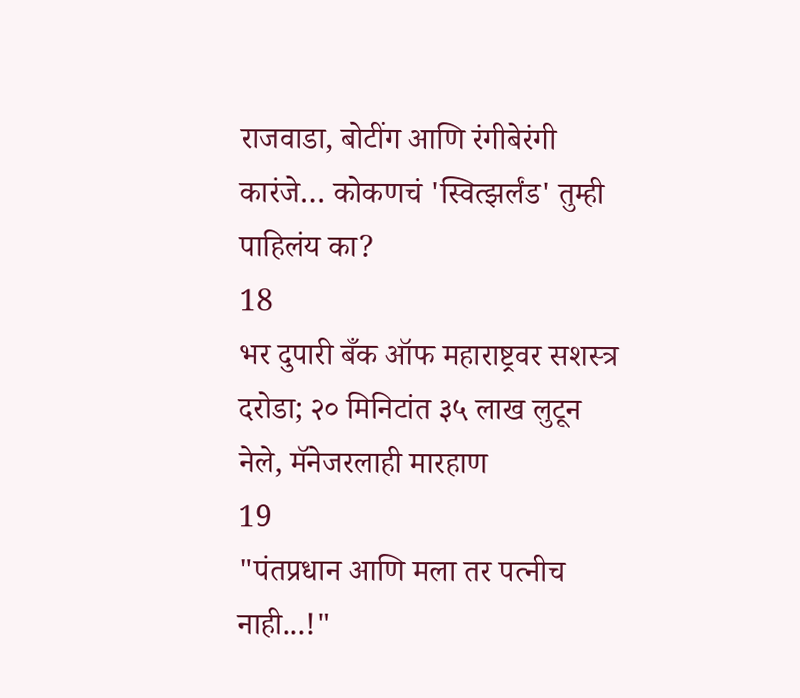राजवाडा, बोटींग आणि रंगीबेरंगी कारंजे… कोकणचं 'स्वित्झर्लंड' तुम्ही पाहिलंय का?
18
भर दुपारी बँक ऑफ महाराष्ट्रवर सशस्त्र दरोडा; २० मिनिटांत ३५ लाख लुटून नेले, मॅनेजरलाही मारहाण
19
"पंतप्रधान आणि मला तर पत्नीच नाही...!"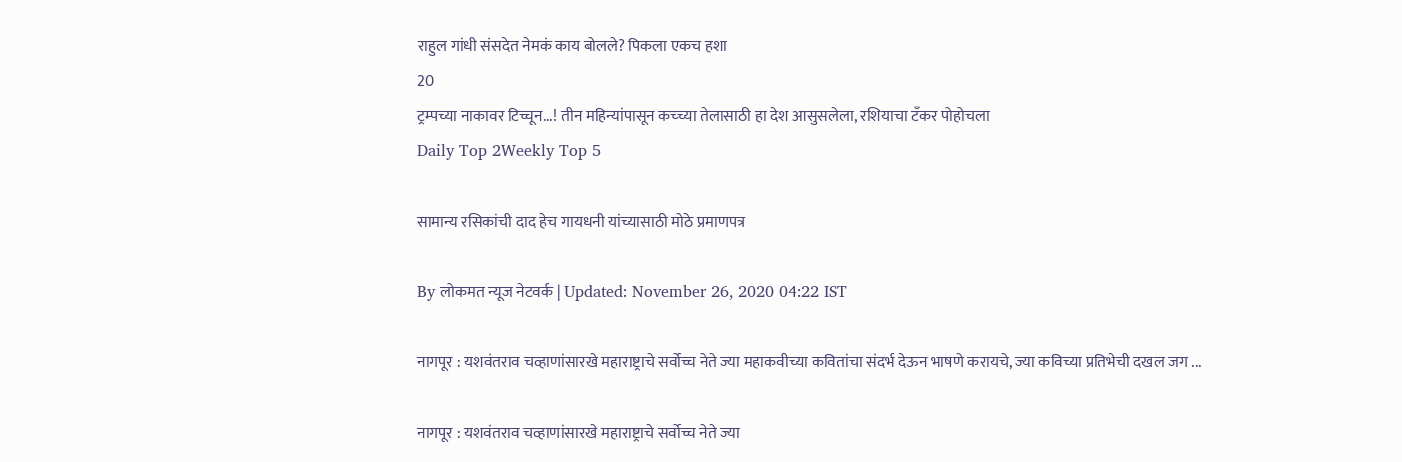राहुल गांधी संसदेत नेमकं काय बोलले? पिकला एकच हशा
20
ट्रम्पच्या नाकावर टिच्चून...! तीन महिन्यांपासून कच्च्या तेलासाठी हा देश आसुसलेला, रशियाचा टँकर पोहोचला
Daily Top 2Weekly Top 5

सामान्य रसिकांची दाद हेच गायधनी यांच्यासाठी मोठे प्रमाणपत्र

By लोकमत न्यूज नेटवर्क | Updated: November 26, 2020 04:22 IST

नागपूर : यशवंतराव चव्हाणांसारखे महाराष्ट्राचे सर्वोच्च नेते ज्या महाकवीच्या कवितांचा संदर्भ देऊन भाषणे करायचे, ज्या कविच्या प्रतिभेची दखल जग ...

नागपूर : यशवंतराव चव्हाणांसारखे महाराष्ट्राचे सर्वोच्च नेते ज्या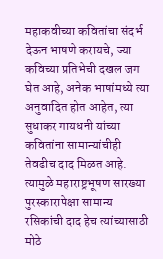महाकवीच्या कवितांचा संदर्भ देऊन भाषणे करायचे, ज्या कविच्या प्रतिभेची दखल जग घेत आहे, अनेक भाषांमध्ये त्या अनुवादित होत आहेत, त्या सुधाकर गायधनी यांच्या कवितांना सामान्यांचीही तेवढीच दाद मिळत आहे. त्यामुळे महाराष्ट्रभूषण सारख्या पुरस्कारापेक्षा सामान्य रसिकांची दाद हेच त्यांच्यासाठी मोठे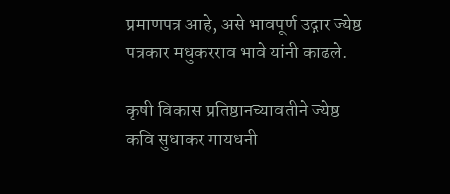प्रमाणपत्र आहे, असे भावपूर्ण उद्गार ज्येष्ठ पत्रकार मधुकरराव भावे यांनी काढले.

कृषी विकास प्रतिष्ठानच्यावतीने ज्येष्ठ कवि सुधाकर गायधनी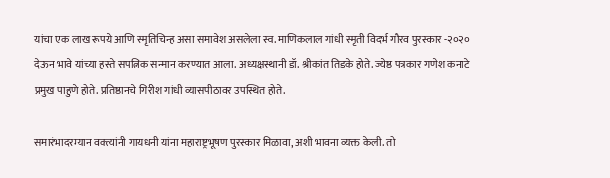यांचा एक लाख रूपये आणि स्मृतिचिन्ह असा समावेश असलेला स्व. माणिकलाल गांधी स्मृती विदर्भ गौरव पुरस्कार -२०२० देऊन भावे यांच्या हस्ते सपत्निक सन्मान करण्यात आला. अध्यक्षस्थानी डॉ. श्रीकांत तिडके होते. ज्येष्ठ पत्रकार गणेश कनाटे प्रमुख पाहुणे होते. प्रतिष्ठानचे गिरीश गांधी व्यासपीठावर उपस्थित होते.

समारंभादरम्यान वक्त्यांनी गायधनी यांना महाराष्ट्रभूषण पुरस्कार मिळावा, अशी भावना व्यक्त केली. तो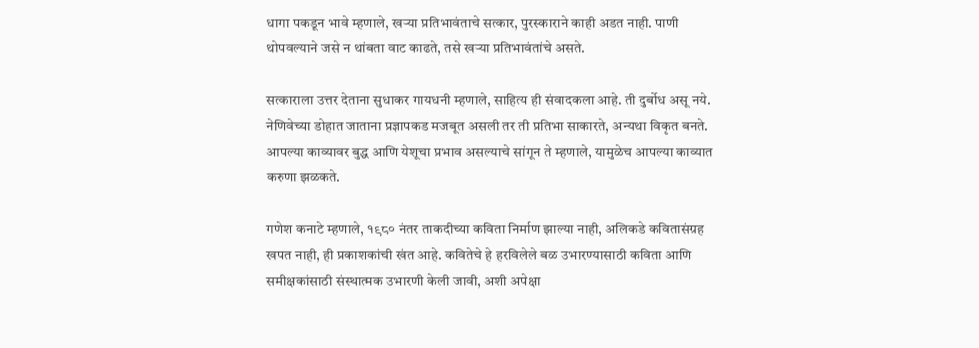धागा पकडून भावे म्हणाले, खऱ्या प्रतिभावंताचे सत्कार, पुरस्काराने काही अडत नाही. पाणी थोपवल्याने जसे न थांबता वाट काढते, तसे खऱ्या प्रतिभावंतांचे असते.

सत्काराला उत्तर देताना सुधाकर गायधनी म्हणाले, साहित्य ही संवादकला आहे. ती दुर्बोध असू नये. नेणिवेच्या डोहात जाताना प्रज्ञापकड मजबूत असली तर ती प्रतिभा साकारते, अन्यथा विकृत बनते. आपल्या काव्यावर बुद्ध आणि येशूचा प्रभाव असल्याचे सांगून ते म्हणाले, यामुळेच आपल्या काव्यात करुणा झळकते.

गणेश कनाटे म्हणाले, १९८० नंतर ताकदीच्या कविता निर्माण झाल्या नाही, अलिकडे कवितासंग्रह खपत नाही, ही प्रकाशकांची खंत आहे. कवितेचे हे हरविलेले बळ उभारण्यासाठी कविता आणि समीक्षकांसाठी संस्थात्मक उभारणी केली जावी, अशी अपेक्षा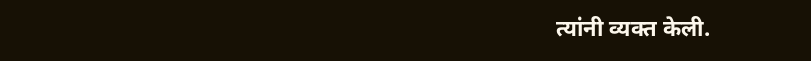त्यांनी व्यक्त केली.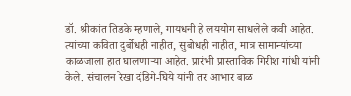डॉ. श्रीकांत तिडके म्हणाले, गायधनी हे लययोग साधलेले कवी आहेत. त्यांच्या कविता दुर्बोधही नाहीत, सुबोधही नाहीत, मात्र सामान्यांच्या काळजाला हात घालणाऱ्या आहेत. प्रारंभी प्रास्ताविक गिरीश गांधी यांनी केले. संचालन रेखा दंडिगे-घिये यांनी तर आभार बाळ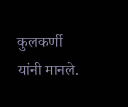कुलकर्णी यांनी मानले.